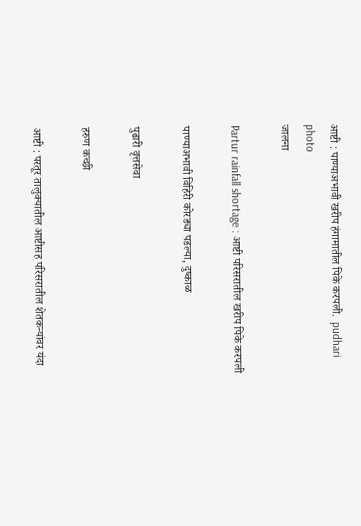आष्टी : पाण्याअभावी खरीप हंगामातील पिके करपली.  pudhari photo
जालना

Partur rainfall shortage : आष्टी परिसरातील खरीप पिके करपली

पाण्याअभावी विहिरी कोरड्या पडल्या, दुष्काळ

पुढारी वृत्तसेवा

हरुण कच्छी

आष्टी : परतूर तालुक्यातील आष्टीसह परिसरातील शेतकऱ्यांवर यंदा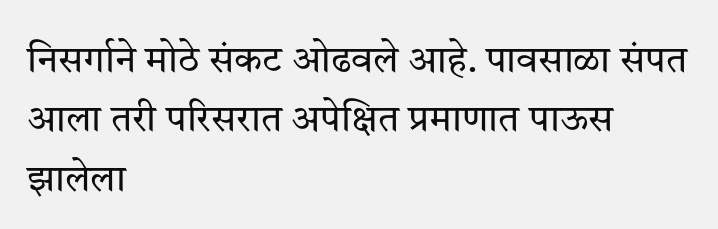निसर्गाने मोठे संकट ओढवले आहे. पावसाळा संपत आला तरी परिसरात अपेक्षित प्रमाणात पाऊस झालेला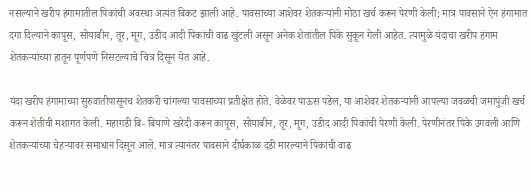नसल्याने खरीप हंगामातील पिकांची अवस्था अत्यंत बिकट झाली आहे. पावसाच्या आशेवर शेतकऱ्यांनी मोठा खर्च करून पेरणी केली; मात्र पावसाने ऐन हंगामात दगा दिल्याने कापूस, सोयाबीन, तूर, मूग, उडीद आदी पिकांची वाढ खुंटली असून अनेक शेतांतील पिके सुकून गेली आहेत. त्यामुळे यंदाचा खरीप हंगाम शेतकऱ्यांच्या हातून पूर्णपणे निसटल्याचे चित्र दिसून येत आहे.

यंदा खरीप हंगामाच्या सुरुवातीपासूनच शेतकरी चांगल्या पावसाच्या प्रतीक्षेत होते. वेळेवर पाऊस पडेल, या आशेवर शेतकऱ्यांनी आपल्या जवळची जमापुंजी खर्च करून शेतीची मशागत केली. महागडी बि- बियाणे खरेदी करून कापूस, सोयाबीन, तूर, मूग, उडीद आदी पिकांची पेरणी केली. पेरणीनंतर पिके उगवली आणि शेतकऱ्यांच्या चेहऱ्यावर समाधान दिसून आले. मात्र त्यानंतर पावसाने दीर्घकाळ दडी मारल्याने पिकांची वाढ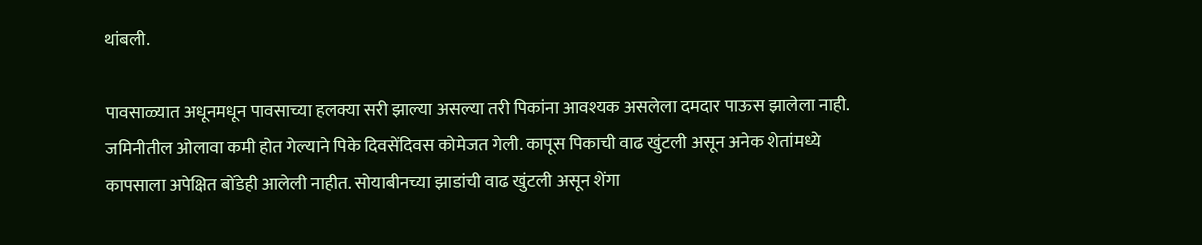थांबली.

पावसाळ्यात अधूनमधून पावसाच्या हलक्या सरी झाल्या असल्या तरी पिकांना आवश्यक असलेला दमदार पाऊस झालेला नाही. जमिनीतील ओलावा कमी होत गेल्याने पिके दिवसेंदिवस कोमेजत गेली. कापूस पिकाची वाढ खुंटली असून अनेक शेतांमध्ये कापसाला अपेक्षित बोंडेही आलेली नाहीत. सोयाबीनच्या झाडांची वाढ खुंटली असून शेंगा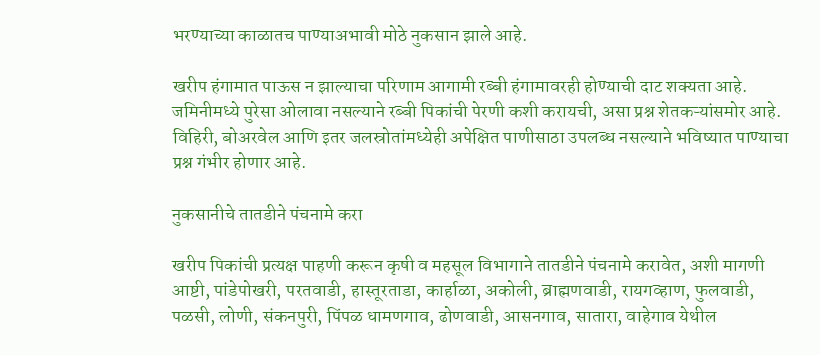भरण्याच्या काळातच पाण्याअभावी मोठे नुकसान झाले आहे.

खरीप हंगामात पाऊस न झाल्याचा परिणाम आगामी रब्बी हंगामावरही होण्याची दाट शक्यता आहे. जमिनीमध्ये पुरेसा ओलावा नसल्याने रब्बी पिकांची पेरणी कशी करायची, असा प्रश्न शेतकऱ्यांसमोर आहे. विहिरी, बोअरवेल आणि इतर जलस्रोतांमध्येही अपेक्षित पाणीसाठा उपलब्ध नसल्याने भविष्यात पाण्याचा प्रश्न गंभीर होणार आहे.

नुकसानीचे तातडीने पंचनामे करा

खरीप पिकांची प्रत्यक्ष पाहणी करून कृषी व महसूल विभागाने तातडीने पंचनामे करावेत, अशी मागणी आष्टी, पांडेपोखरी, परतवाडी, हास्तूरताडा, कार्हाळा, अकोली, ब्राह्मणवाडी, रायगव्हाण, फुलवाडी, पळसी, लोणी, संकनपुरी, पिंपळ धामणगाव, ढोणवाडी, आसनगाव, सातारा, वाहेगाव येथील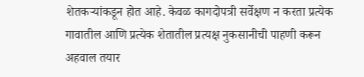शेतकऱ्यांकडून होत आहे. केवळ कागदोपत्री सर्वेक्षण न करता प्रत्येक गावातील आणि प्रत्येक शेतातील प्रत्यक्ष नुकसानीची पाहणी करून अहवाल तयार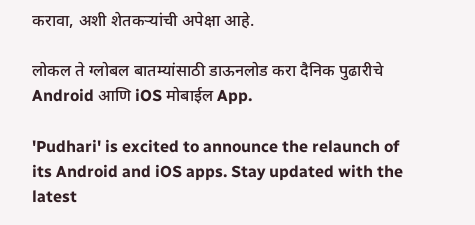करावा, अशी शेतकऱ्यांची अपेक्षा आहे.

लोकल ते ग्लोबल बातम्यांसाठी डाऊनलोड करा दैनिक पुढारीचे Android आणि iOS मोबाईल App.

'Pudhari' is excited to announce the relaunch of its Android and iOS apps. Stay updated with the latest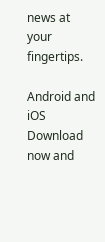news at your fingertips.

Android and iOS Download now and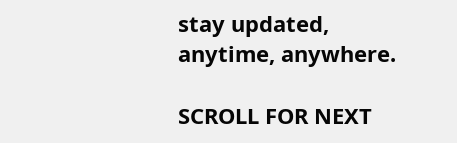stay updated, anytime, anywhere.

SCROLL FOR NEXT